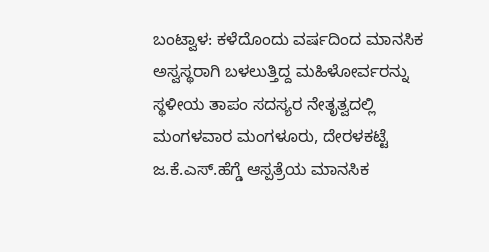ಬಂಟ್ವಾಳ: ಕಳೆದೊಂದು ವರ್ಷದಿಂದ ಮಾನಸಿಕ ಅಸ್ವಸ್ಥರಾಗಿ ಬಳಲುತ್ತಿದ್ದ ಮಹಿಳೋರ್ವರನ್ನು ಸ್ಥಳೀಯ ತಾಪಂ ಸದಸ್ಯರ ನೇತೃತ್ವದಲ್ಲಿ ಮಂಗಳವಾರ ಮಂಗಳೂರು, ದೇರಳಕಟ್ಟೆ ಜ.ಕೆ.ಎಸ್.ಹೆಗ್ಡೆ ಆಸ್ಪತ್ರೆಯ ಮಾನಸಿಕ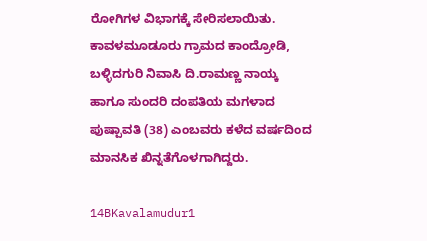ರೋಗಿಗಳ ವಿಭಾಗಕ್ಕೆ ಸೇರಿಸಲಾಯಿತು. ಕಾವಳಮೂಡೂರು ಗ್ರಾಮದ ಕಾಂದ್ರೋಡಿ, ಬಳ್ಳಿದಗುರಿ ನಿವಾಸಿ ದಿ.ರಾಮಣ್ಣ ನಾಯ್ಕ ಹಾಗೂ ಸುಂದರಿ ದಂಪತಿಯ ಮಗಳಾದ ಪುಷ್ಪಾವತಿ (38) ಎಂಬವರು ಕಳೆದ ವರ್ಷದಿಂದ ಮಾನಸಿಕ ಖಿನ್ನತೆಗೊಳಗಾಗಿದ್ದರು.

14BKavalamudur1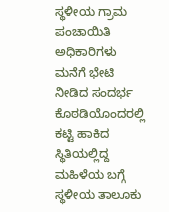ಸ್ಥಳೀಯ ಗ್ರಾಮ ಪಂಚಾಯಿತಿ ಅಧಿಕಾರಿಗಳು ಮನೆಗೆ ಭೇಟಿ ನೀಡಿದ ಸಂದರ್ಭ ಕೊಠಡಿಯೊಂದರಲ್ಲಿ ಕಟ್ಟಿ ಹಾಕಿದ ಸ್ಥಿತಿಯಲ್ಲಿದ್ದ ಮಹಿಳೆಯ ಬಗ್ಗೆ ಸ್ಥಳೀಯ ತಾಲೂಕು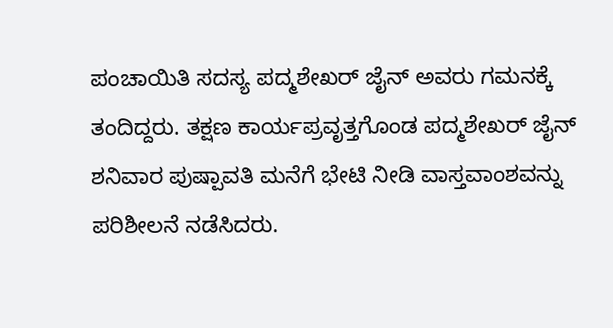ಪಂಚಾಯಿತಿ ಸದಸ್ಯ ಪದ್ಮಶೇಖರ್ ಜೈನ್ ಅವರು ಗಮನಕ್ಕೆ ತಂದಿದ್ದರು. ತಕ್ಷಣ ಕಾರ್ಯಪ್ರವೃತ್ತಗೊಂಡ ಪದ್ಮಶೇಖರ್ ಜೈನ್ ಶನಿವಾರ ಪುಷ್ಪಾವತಿ ಮನೆಗೆ ಭೇಟಿ ನೀಡಿ ವಾಸ್ತವಾಂಶವನ್ನು ಪರಿಶೀಲನೆ ನಡೆಸಿದರು.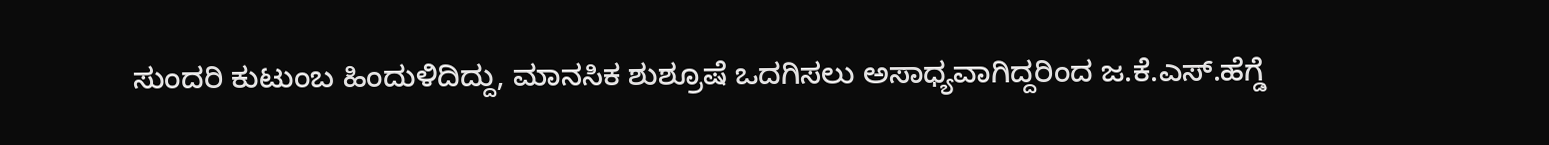ಸುಂದರಿ ಕುಟುಂಬ ಹಿಂದುಳಿದಿದ್ದು, ಮಾನಸಿಕ ಶುಶ್ರೂಷೆ ಒದಗಿಸಲು ಅಸಾಧ್ಯವಾಗಿದ್ದರಿಂದ ಜ.ಕೆ.ಎಸ್.ಹೆಗ್ಡೆ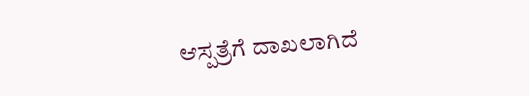ಆಸ್ಪತ್ರೆಗೆ ದಾಖಲಾಗಿದೆ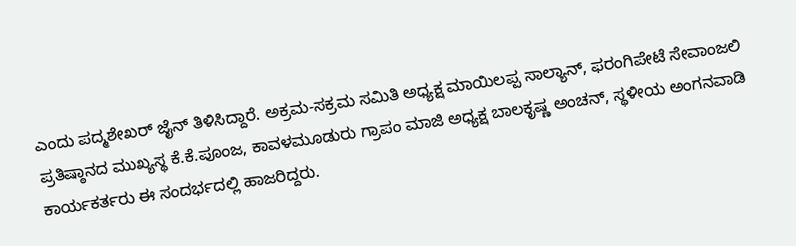ಎಂದು ಪದ್ಮಶೇಖರ್ ಜೈನ್ ತಿಳಿಸಿದ್ದಾರೆ. ಅಕ್ರಮ-ಸಕ್ರಮ ಸಮಿತಿ ಅಧ್ಯಕ್ಷ ಮಾಯಿಲಪ್ಪ ಸಾಲ್ಯಾನ್, ಫರಂಗಿಪೇಟೆ ಸೇವಾಂಜಲಿ ಪ್ರತಿಷ್ಠಾನದ ಮುಖ್ಯಸ್ಥ ಕೆ.ಕೆ.ಪೂಂಜ, ಕಾವಳಮೂಡುರು ಗ್ರಾಪಂ ಮಾಜಿ ಅಧ್ಯಕ್ಷ ಬಾಲಕೃಷ್ಣ ಅಂಚನ್, ಸ್ಥಳೀಯ ಅಂಗನವಾಡಿ ಕಾರ್ಯಕರ್ತರು ಈ ಸಂದರ್ಭದಲ್ಲಿ ಹಾಜರಿದ್ದರು.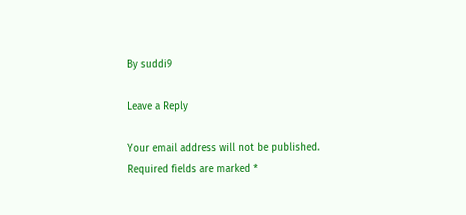By suddi9

Leave a Reply

Your email address will not be published. Required fields are marked *